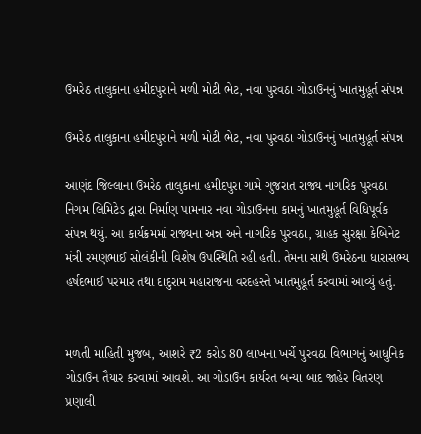ઉમરેઠ તાલુકાના હમીદપુરાને મળી મોટી ભેટ, નવા પુરવઠા ગોડાઉનનું ખાતમુહૂર્ત સંપન્ન

ઉમરેઠ તાલુકાના હમીદપુરાને મળી મોટી ભેટ, નવા પુરવઠા ગોડાઉનનું ખાતમુહૂર્ત સંપન્ન

આણંદ જિલ્લાના ઉમરેઠ તાલુકાના હમીદપુરા ગામે ગુજરાત રાજ્ય નાગરિક પુરવઠા નિગમ લિમિટેડ દ્વારા નિર્માણ પામનાર નવા ગોડાઉનના કામનું ખાતમુહૂર્ત વિધિપૂર્વક સંપન્ન થયું. આ કાર્યક્રમમાં રાજ્યના અન્ન અને નાગરિક પુરવઠા, ગ્રાહક સુરક્ષા કેબિનેટ મંત્રી રમણભાઈ સોલંકીની વિશેષ ઉપસ્થિતિ રહી હતી. તેમના સાથે ઉમરેઠના ધારાસભ્ય હર્ષદભાઈ પરમાર તથા દાદુરામ મહારાજના વરદહસ્તે ખાતમુહૂર્ત કરવામાં આવ્યું હતું.


મળતી માહિતી મુજબ, આશરે ₹2 કરોડ 80 લાખના ખર્ચે પુરવઠા વિભાગનું આધુનિક ગોડાઉન તૈયાર કરવામાં આવશે. આ ગોડાઉન કાર્યરત બન્યા બાદ જાહેર વિતરણ પ્રણાલી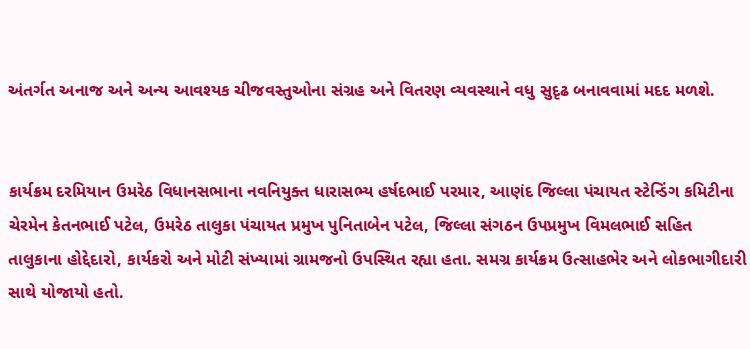અંતર્ગત અનાજ અને અન્ય આવશ્યક ચીજવસ્તુઓના સંગ્રહ અને વિતરણ વ્યવસ્થાને વધુ સુદૃઢ બનાવવામાં મદદ મળશે.


કાર્યક્રમ દરમિયાન ઉમરેઠ વિધાનસભાના નવનિયુક્ત ધારાસભ્ય હર્ષદભાઈ પરમાર, આણંદ જિલ્લા પંચાયત સ્ટેન્ડિંગ કમિટીના ચેરમેન કેતનભાઈ પટેલ, ઉમરેઠ તાલુકા પંચાયત પ્રમુખ પુનિતાબેન પટેલ, જિલ્લા સંગઠન ઉપપ્રમુખ વિમલભાઈ સહિત તાલુકાના હોદ્દેદારો, કાર્યકરો અને મોટી સંખ્યામાં ગ્રામજનો ઉપસ્થિત રહ્યા હતા. સમગ્ર કાર્યક્રમ ઉત્સાહભેર અને લોકભાગીદારી સાથે યોજાયો હતો.